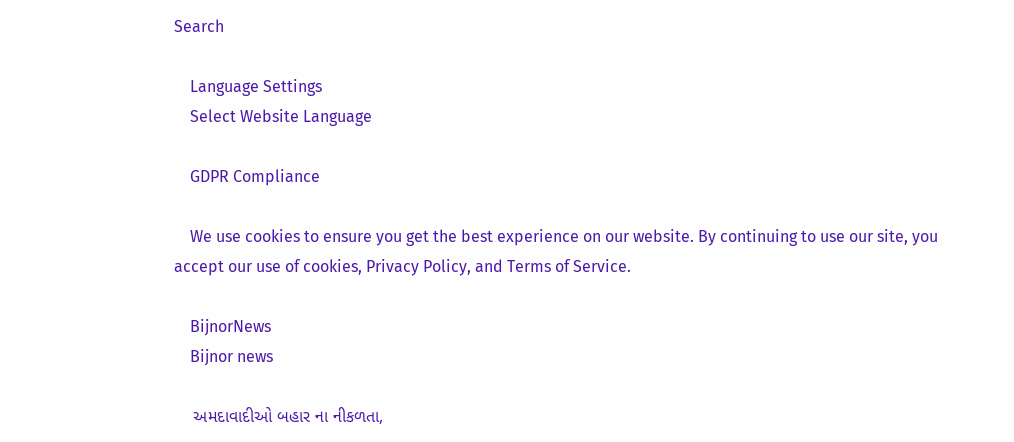Search

    Language Settings
    Select Website Language

    GDPR Compliance

    We use cookies to ensure you get the best experience on our website. By continuing to use our site, you accept our use of cookies, Privacy Policy, and Terms of Service.

    BijnorNews
    Bijnor news

    અમદાવાદીઓ બહાર ના નીકળતા,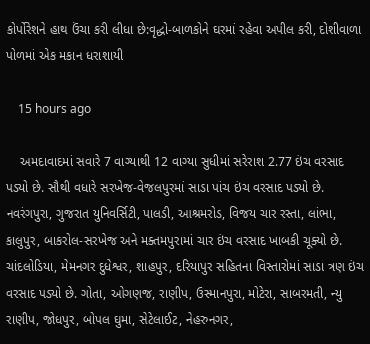કોર્પોરેશને હાથ ઉંચા કરી લીધા છે:વૃદ્ધો-બાળકોને ઘરમાં રહેવા અપીલ કરી, દોશીવાળા પોળમાં એક મકાન ધરાશાયી

    15 hours ago

    અમદાવાદમાં સવારે 7 વાગ્યાથી 12 વાગ્યા સુધીમાં સરેરાશ 2.77 ઇંચ વરસાદ પડ્યો છે. સૌથી વધારે સરખેજ-વેજલપુરમાં સાડા પાંચ ઇંચ વરસાદ પડ્યો છે. નવરંગપુરા, ગુજરાત યુનિવર્સિટી, પાલડી, આશ્રમરોડ, વિજય ચાર રસ્તા, લાંભા, કાલુપુર, બાકરોલ-સરખેજ અને મક્તમપુરામાં ચાર ઇંચ વરસાદ ખાબકી ચૂક્યો છે. ચાંદલોડિયા, મેમનગર દુધેશ્વર, શાહપુર, દરિયાપુર સહિતના વિસ્તારોમાં સાડા ત્રણ ઇંચ વરસાદ પડ્યો છે. ગોતા, ઓગણજ, રાણીપ, ઉસ્માનપુરા, મોટેરા, સાબરમતી, ન્યુ રાણીપ, જોધપુર, બોપલ ઘુમા, સેટેલાઈટ, નેહરુનગર,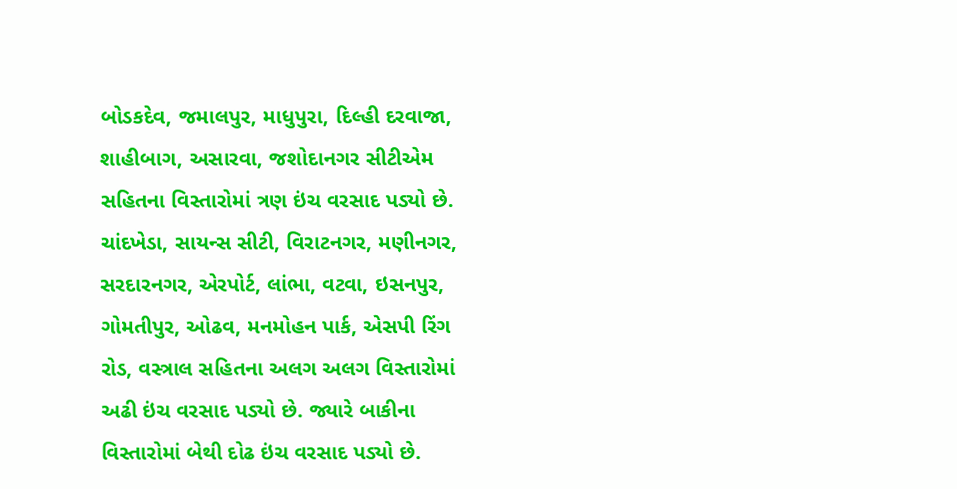બોડકદેવ, જમાલપુર, માધુપુરા, દિલ્હી દરવાજા, શાહીબાગ, અસારવા, જશોદાનગર સીટીએમ સહિતના વિસ્તારોમાં ત્રણ ઇંચ વરસાદ પડ્યો છે. ચાંદખેડા, સાયન્સ સીટી, વિરાટનગર, મણીનગર, સરદારનગર, એરપોર્ટ, લાંભા, વટવા, ઇસનપુર, ગોમતીપુર, ઓઢવ, મનમોહન પાર્ક, એસપી રિંગ રોડ, વસ્ત્રાલ સહિતના અલગ અલગ વિસ્તારોમાં અઢી ઇંચ વરસાદ પડ્યો છે. જ્યારે બાકીના વિસ્તારોમાં બેથી દોઢ ઇંચ વરસાદ પડ્યો છે.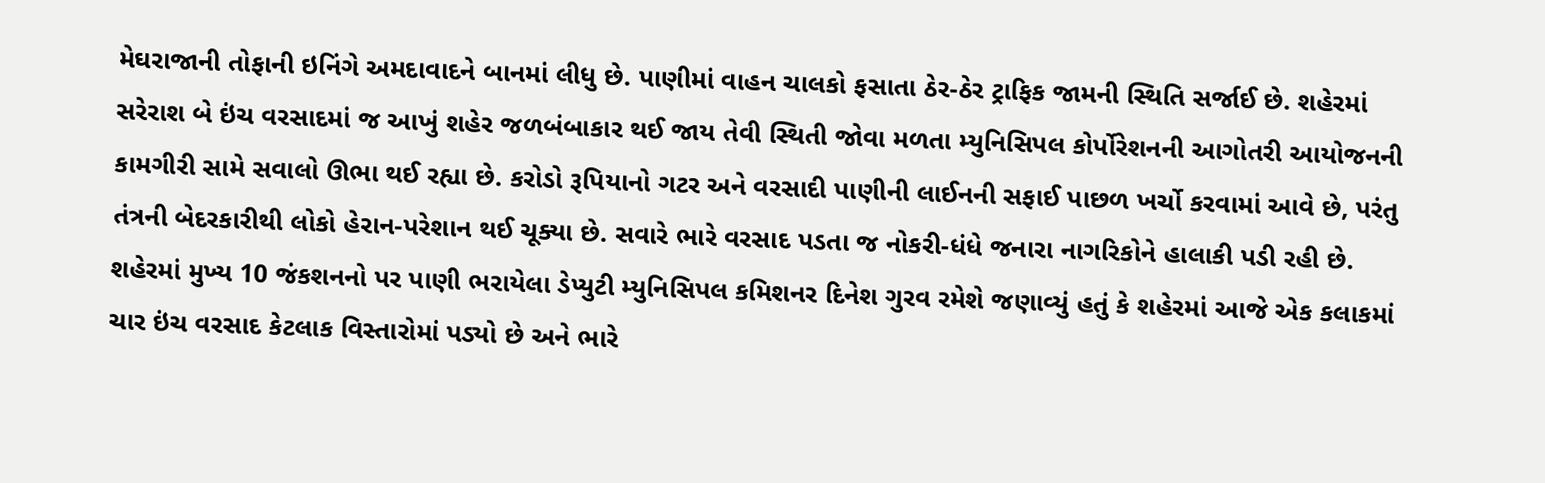મેઘરાજાની તોફાની ઇનિંગે અમદાવાદને બાનમાં લીધુ છે. પાણીમાં વાહન ચાલકો ફસાતા ઠેર-ઠેર ટ્રાફિક જામની સ્થિતિ સર્જાઈ છે. શહેરમાં સરેરાશ બે ઇંચ વરસાદમાં જ આખું શહેર જળબંબાકાર થઈ જાય તેવી સ્થિતી જોવા મળતા મ્યુનિસિપલ કોર્પોરેશનની આગોતરી આયોજનની કામગીરી સામે સવાલો ઊભા થઈ રહ્યા છે. કરોડો રૂપિયાનો ગટર અને વરસાદી પાણીની લાઈનની સફાઈ પાછળ ખર્ચો કરવામાં આવે છે, પરંતુ તંત્રની બેદરકારીથી લોકો હેરાન-પરેશાન થઈ ચૂક્યા છે. સવારે ભારે વરસાદ પડતા જ નોકરી-ધંધે જનારા નાગરિકોને હાલાકી પડી રહી છે. શહેરમાં મુખ્ય 10 જંકશનનો પર પાણી ભરાયેલા ડેપ્યુટી મ્યુનિસિપલ કમિશનર દિનેશ ગુરવ રમેશે જણાવ્યું હતું કે શહેરમાં આજે એક કલાકમાં ચાર ઇંચ વરસાદ કેટલાક વિસ્તારોમાં પડ્યો છે અને ભારે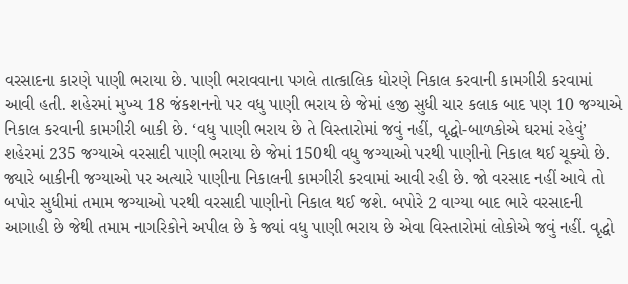વરસાદના કારણે પાણી ભરાયા છે. પાણી ભરાવવાના પગલે તાત્કાલિક ધોરણે નિકાલ કરવાની કામગીરી કરવામાં આવી હતી. શહેરમાં મુખ્ય 18 જંકશનનો પર વધુ પાણી ભરાય છે જેમાં હજી સુધી ચાર કલાક બાદ પણ 10 જગ્યાએ નિકાલ કરવાની કામગીરી બાકી છે. ‘વધુ પાણી ભરાય છે તે વિસ્તારોમાં જવું નહીં, વૃદ્ધો-બાળકોએ ઘરમાં રહેવું’ શહેરમાં 235 જગ્યાએ વરસાદી પાણી ભરાયા છે જેમાં 150થી વધુ જગ્યાઓ પરથી પાણીનો નિકાલ થઈ ચૂક્યો છે. જ્યારે બાકીની જગ્યાઓ પર અત્યારે પાણીના નિકાલની કામગીરી કરવામાં આવી રહી છે. જો વરસાદ નહીં આવે તો બપોર સુધીમાં તમામ જગ્યાઓ પરથી વરસાદી પાણીનો નિકાલ થઈ જશે. બપોરે 2 વાગ્યા બાદ ભારે વરસાદની આગાહી છે જેથી તમામ નાગરિકોને અપીલ છે કે જ્યાં વધુ પાણી ભરાય છે એવા વિસ્તારોમાં લોકોએ જવું નહીં. વૃદ્ધો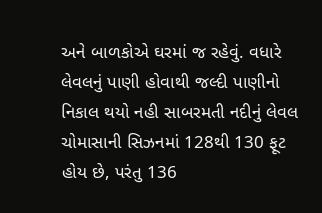અને બાળકોએ ઘરમાં જ રહેવું. વધારે લેવલનું પાણી હોવાથી જલ્દી પાણીનો નિકાલ થયો નહી સાબરમતી નદીનું લેવલ ચોમાસાની સિઝનમાં 128થી 130 ફૂટ હોય છે, પરંતુ 136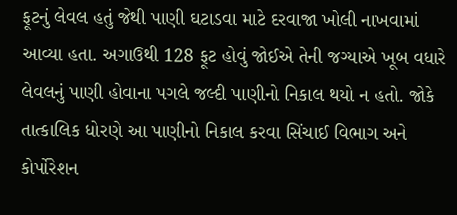ફૂટનું લેવલ હતું જેથી પાણી ઘટાડવા માટે દરવાજા ખોલી નાખવામાં આવ્યા હતા. અગાઉથી 128 ફૂટ હોવું જોઈએ તેની જગ્યાએ ખૂબ વધારે લેવલનું પાણી હોવાના પગલે જલ્દી પાણીનો નિકાલ થયો ન હતો. જોકે તાત્કાલિક ધોરણે આ પાણીનો નિકાલ કરવા સિંચાઈ વિભાગ અને કોર્પોરેશન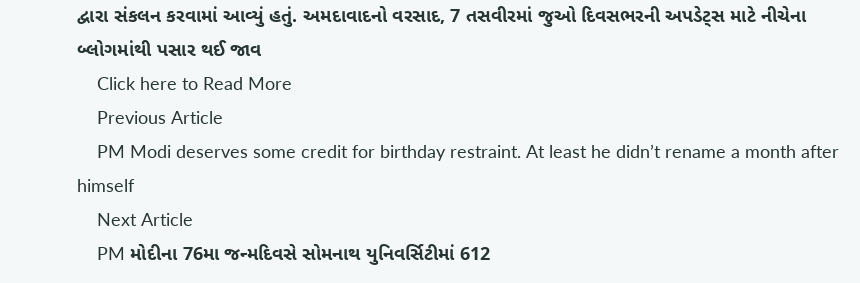દ્વારા સંકલન કરવામાં આવ્યું હતું. અમદાવાદનો વરસાદ, 7 તસવીરમાં જુઓ દિવસભરની અપડેટ્સ માટે નીચેના બ્લોગમાંથી પસાર થઈ જાવ
    Click here to Read More
    Previous Article
    PM Modi deserves some credit for birthday restraint. At least he didn’t rename a month after himself
    Next Article
    PM મોદીના 76મા જન્મદિવસે સોમનાથ યુનિવર્સિટીમાં 612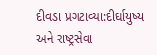દીવડા પ્રગટાવ્યા:દીર્ઘાયુષ્ય અને રાષ્ટ્રસેવા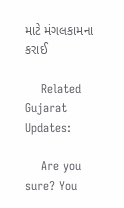માટે મંગલકામના કરાઈ

    Related Gujarat Updates:

    Are you sure? You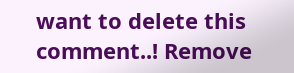want to delete this comment..! Remove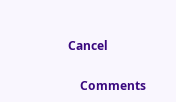Cancel

    Comments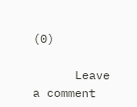(0)

      Leave a comment